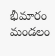భీమారం మండలం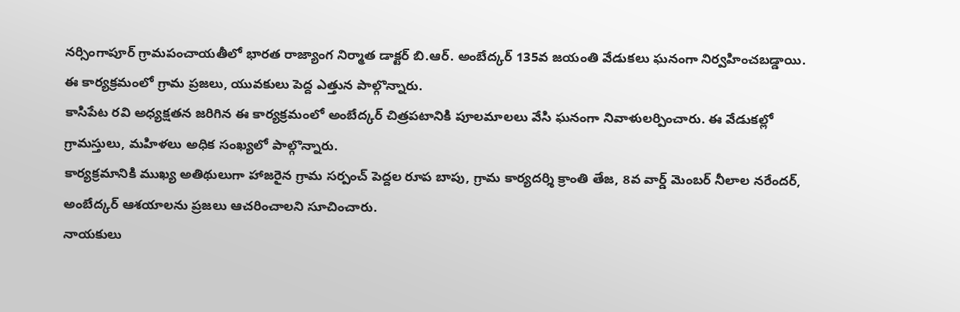నర్సింగాపూర్ గ్రామపంచాయతీలో భారత రాజ్యాంగ నిర్మాత డాక్టర్ బి.ఆర్. అంబేద్కర్ 135వ జయంతి వేడుకలు ఘనంగా నిర్వహించబడ్డాయి. ఈ కార్యక్రమంలో గ్రామ ప్రజలు, యువకులు పెద్ద ఎత్తున పాల్గొన్నారు.
కాసిపేట రవి అధ్యక్షతన జరిగిన ఈ కార్యక్రమంలో అంబేద్కర్ చిత్రపటానికి పూలమాలలు వేసి ఘనంగా నివాళులర్పించారు. ఈ వేడుకల్లో గ్రామస్తులు, మహిళలు అధిక సంఖ్యలో పాల్గొన్నారు.
కార్యక్రమానికి ముఖ్య అతిథులుగా హాజరైన గ్రామ సర్పంచ్ పెద్దల రూప బాపు, గ్రామ కార్యదర్శి క్రాంతి తేజ, 8వ వార్డ్ మెంబర్ నీలాల నరేందర్, అంబేద్కర్ ఆశయాలను ప్రజలు ఆచరించాలని సూచించారు.
నాయకులు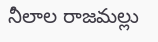నీలాల రాజమల్లు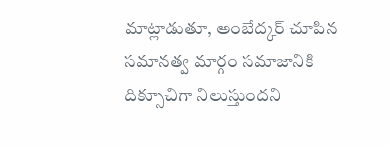మాట్లాడుతూ, అంబేద్కర్ చూపిన సమానత్వ మార్గం సమాజానికి దిక్సూచిగా నిలుస్తుందని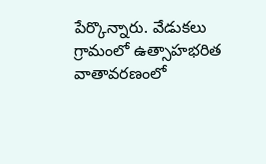పేర్కొన్నారు. వేడుకలు గ్రామంలో ఉత్సాహభరిత వాతావరణంలో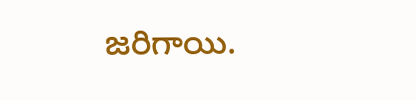జరిగాయి.